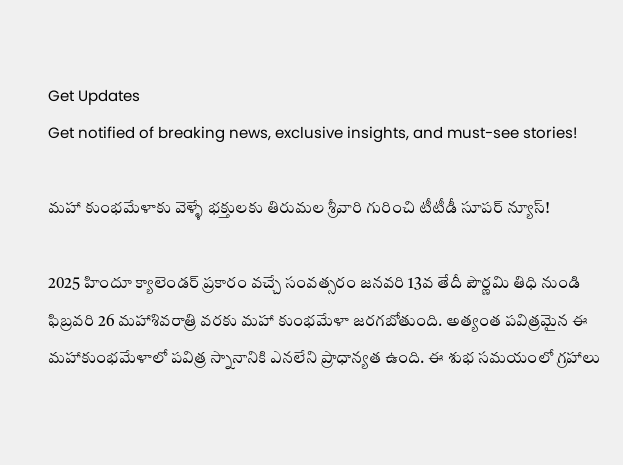Get Updates
Get notified of breaking news, exclusive insights, and must-see stories!

మహా కుంభమేళాకు వెళ్ళే భక్తులకు తిరుమల శ్రీవారి గురించి టీటీడీ సూపర్ న్యూస్!

2025 హిందూ క్యాలెండర్ ప్రకారం వచ్చే సంవత్సరం జనవరి 13వ తేదీ పౌర్ణమి తిధి నుండి ఫిబ్రవరి 26 మహాశివరాత్రి వరకు మహా కుంభమేళా జరగబోతుంది. అత్యంత పవిత్రమైన ఈ మహాకుంభమేళాలో పవిత్ర స్నానానికి ఎనలేని ప్రాధాన్యత ఉంది. ఈ శుభ సమయంలో గ్రహాలు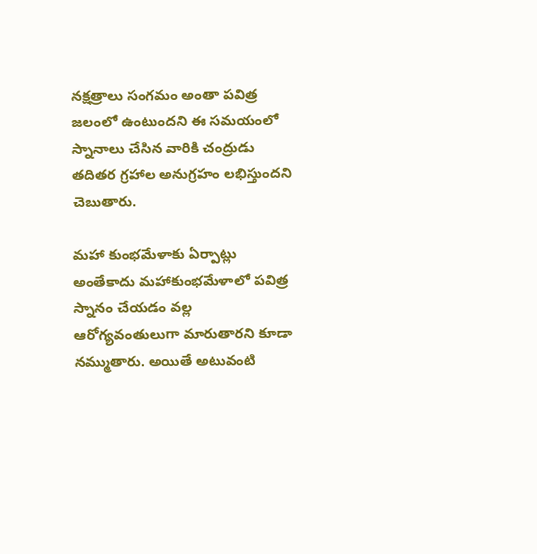నక్షత్రాలు సంగమం అంతా పవిత్ర జలంలో ఉంటుందని ఈ సమయంలో స్నానాలు చేసిన వారికి చంద్రుడు తదితర గ్రహాల అనుగ్రహం లభిస్తుందని చెబుతారు.

మహా కుంభమేళాకు ఏర్పాట్లు
అంతేకాదు మహాకుంభమేళాలో పవిత్ర స్నానం చేయడం వల్ల ఆరోగ్యవంతులుగా మారుతారని కూడా నమ్ముతారు. అయితే అటువంటి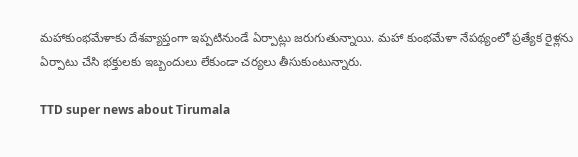మహాకుంభమేళాకు దేశవ్యాప్తంగా ఇప్పటినుండే ఏర్పాట్లు జరుగుతున్నాయి. మహా కుంభమేళా నేపథ్యంలో ప్రత్యేక రైళ్లను ఏర్పాటు చేసి భక్తులకు ఇబ్బందులు లేకుండా చర్యలు తీసుకుంటున్నారు.

TTD super news about Tirumala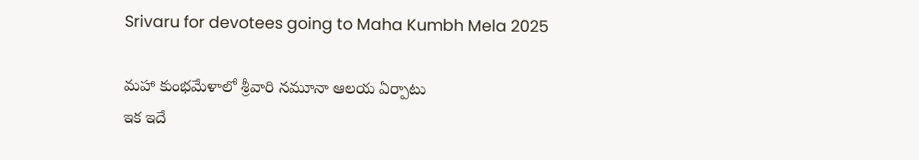Srivaru for devotees going to Maha Kumbh Mela 2025

మహా కుంభమేళాలో శ్రీవారి నమూనా ఆలయ ఏర్పాటు
ఇక ఇదే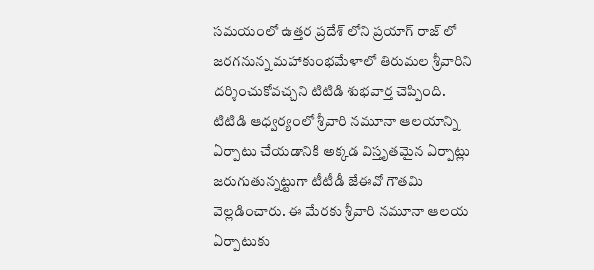సమయంలో ఉత్తర ప్రదేశ్ లోని ప్రయాగ్ రాజ్ లో జరగనున్న మహాకుంభమేళాలో తిరుమల శ్రీవారిని దర్శించుకోవచ్చని టిటిడి శుభవార్త చెప్పింది. టిటిడి ఆధ్వర్యంలో శ్రీవారి నమూనా ఆలయాన్ని ఏర్పాటు చేయడానికి అక్కడ విస్తృతమైన ఏర్పాట్లు జరుగుతున్నట్టుగా టీటీడీ జేఈవో గౌతమి వెల్లడించారు. ఈ మేరకు శ్రీవారి నమూనా ఆలయ ఏర్పాటుకు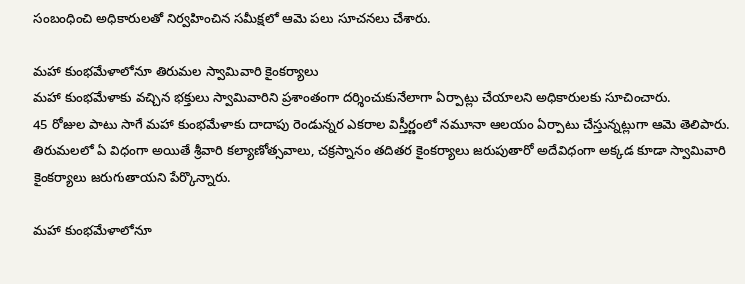సంబంధించి అధికారులతో నిర్వహించిన సమీక్షలో ఆమె పలు సూచనలు చేశారు.

మహా కుంభమేళాలోనూ తిరుమల స్వామివారి కైంకర్యాలు
మహా కుంభమేళాకు వచ్చిన భక్తులు స్వామివారిని ప్రశాంతంగా దర్శించుకునేలాగా ఏర్పాట్లు చేయాలని అధికారులకు సూచించారు.
45 రోజుల పాటు సాగే మహా కుంభమేళాకు దాదాపు రెండున్నర ఎకరాల విస్తీర్ణంలో నమూనా ఆలయం ఏర్పాటు చేస్తున్నట్లుగా ఆమె తెలిపారు. తిరుమలలో ఏ విధంగా అయితే శ్రీవారి కల్యాణోత్సవాలు, చక్రస్నానం తదితర కైంకర్యాలు జరుపుతారో అదేవిధంగా అక్కడ కూడా స్వామివారి కైంకర్యాలు జరుగుతాయని పేర్కొన్నారు.

మహా కుంభమేళాలోనూ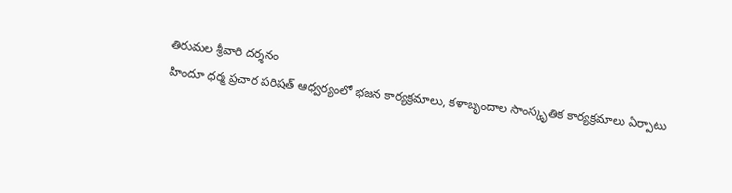తిరుమల శ్రీవారి దర్శనం
హిందూ ధర్మ ప్రచార పరిషత్ ఆధ్వర్యంలో భజన కార్యక్రమాలు, కళాబృందాల సాంస్కృతిక కార్యక్రమాలు ఏర్పాటు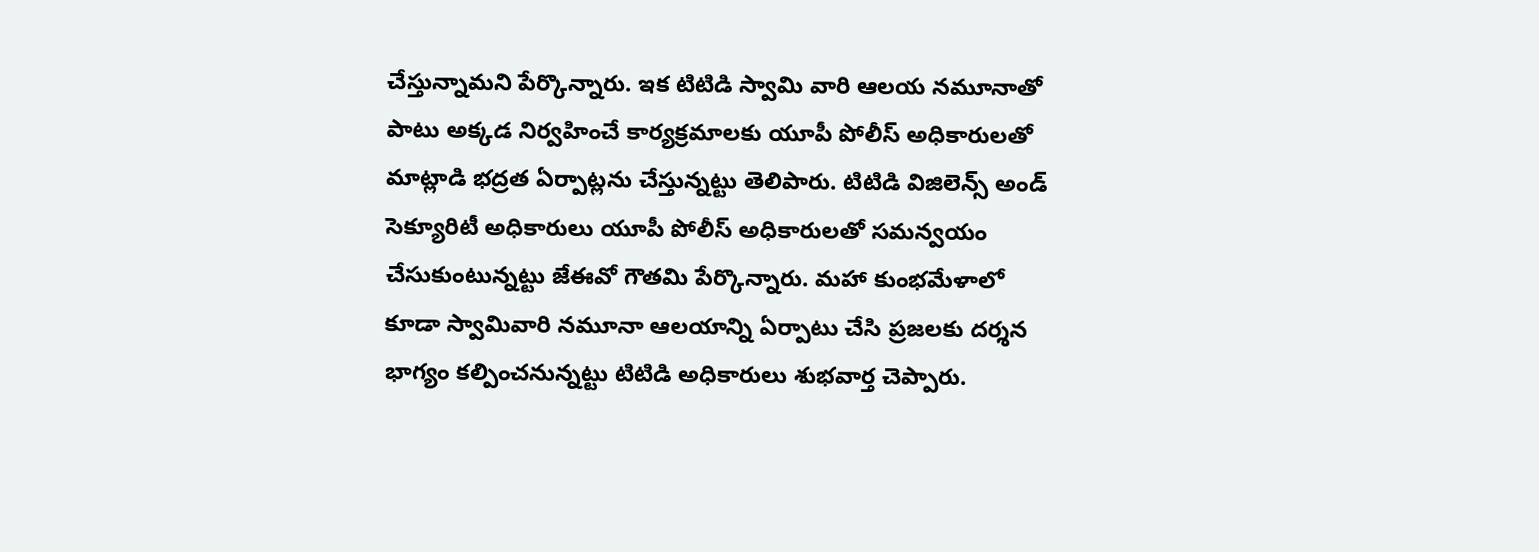చేస్తున్నామని పేర్కొన్నారు. ఇక టిటిడి స్వామి వారి ఆలయ నమూనాతో పాటు అక్కడ నిర్వహించే కార్యక్రమాలకు యూపీ పోలీస్ అధికారులతో మాట్లాడి భద్రత ఏర్పాట్లను చేస్తున్నట్టు తెలిపారు. టిటిడి విజిలెన్స్ అండ్ సెక్యూరిటీ అధికారులు యూపీ పోలీస్ అధికారులతో సమన్వయం చేసుకుంటున్నట్టు జేఈవో గౌతమి పేర్కొన్నారు. మహా కుంభమేళాలో కూడా స్వామివారి నమూనా ఆలయాన్ని ఏర్పాటు చేసి ప్రజలకు దర్శన భాగ్యం కల్పించనున్నట్టు టిటిడి అధికారులు శుభవార్త చెప్పారు.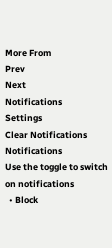More From
Prev
Next
Notifications
Settings
Clear Notifications
Notifications
Use the toggle to switch on notifications
  • Block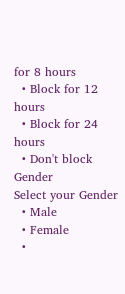for 8 hours
  • Block for 12 hours
  • Block for 24 hours
  • Don't block
Gender
Select your Gender
  • Male
  • Female
  •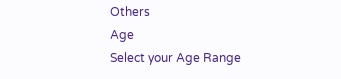Others
Age
Select your Age Range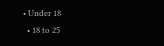• Under 18
  • 18 to 25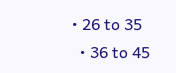• 26 to 35
  • 36 to 45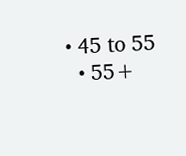• 45 to 55
  • 55+